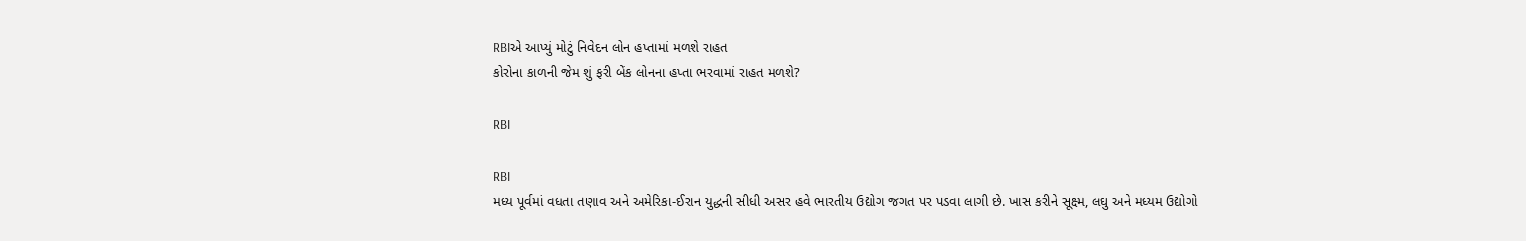RBIએ આપ્યું મોટું નિવેદન લોન હપ્તામાં મળશે રાહત
કોરોના કાળની જેમ શું ફરી બેંક લોનના હપ્તા ભરવામાં રાહત મળશે?

RBI

RBI
મધ્ય પૂર્વમાં વધતા તણાવ અને અમેરિકા-ઈરાન યુદ્ધની સીધી અસર હવે ભારતીય ઉદ્યોગ જગત પર પડવા લાગી છે. ખાસ કરીને સૂક્ષ્મ, લઘુ અને મધ્યમ ઉદ્યોગો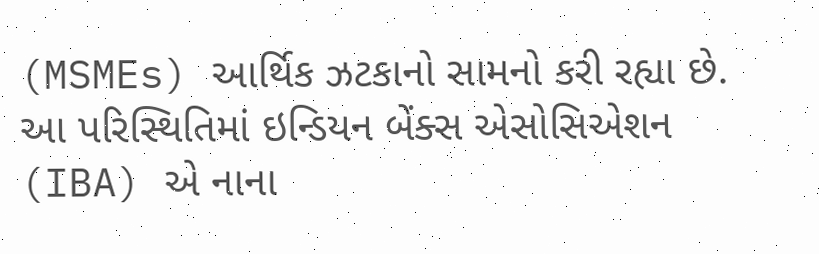(MSMEs) આર્થિક ઝટકાનો સામનો કરી રહ્યા છે. આ પરિસ્થિતિમાં ઇન્ડિયન બેંક્સ એસોસિએશન (IBA) એ નાના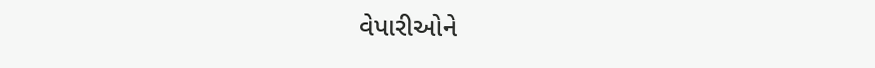વેપારીઓને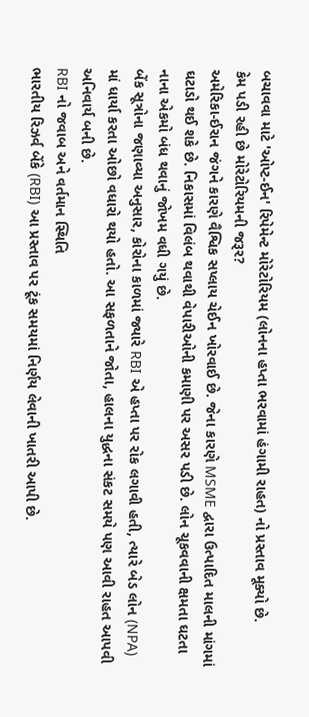બચાવવા માટે 'ઓપ્ટ-ઈન' રિપેમેન્ટ મોરેટોરિયમ (લોનના હપ્તા ભરવામાં હંગામી રાહત) નો પ્રસ્તાવ મૂક્યો છે.
કેમ પડી રહી છે મોરેટોરિયમની જરૂર?
અમેરિકા-ઈરાન જંગને કારણે વૈશ્વિક સપ્લાય ચેઈન ખોરવાઈ છે. જેના કારણે MSME દ્વારા ઉત્પાદિત માલની માંગમાં ઘટાડો થઈ શકે છે. નિકાસમાં વિલંબ થવાથી વેપારીઓની કમાણી પર અસર પડી છે. લોન ચૂકવવાની ક્ષમતા ઘટતા નાના એકમો બંધ થવાનું જોખમ વધી ગયું છે.
બેંક સૂત્રોના જણાવ્યા અનુસાર, કોરોના કાળમાં જ્યારે RBI એ હપ્તા પર રોક લગાવી હતી, ત્યારે બેડ લોન (NPA) માં ધાર્યા કરતા ઓછો વધારો થયો હતો. આ સફળતાને જોતા, હાલના યુદ્ધના સંકટ સમયે પણ આવી રાહત આપવી અનિવાર્ય બની છે.
RBI નો જવાબ અને વર્તમાન સ્થિતિ
ભારતીય રિઝર્વ બેંકે (RBI) આ પ્રસ્તાવ પર ટૂંક સમયમાં નિર્ણય લેવાની ખાતરી આપી છે.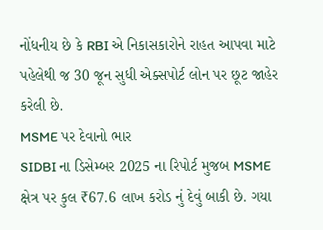નોંધનીય છે કે RBI એ નિકાસકારોને રાહત આપવા માટે પહેલેથી જ 30 જૂન સુધી એક્સપોર્ટ લોન પર છૂટ જાહેર કરેલી છે.
MSME પર દેવાનો ભાર
SIDBI ના ડિસેમ્બર 2025 ના રિપોર્ટ મુજબ MSME ક્ષેત્ર પર કુલ ₹67.6 લાખ કરોડ નું દેવું બાકી છે. ગયા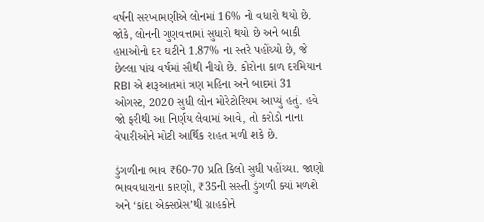વર્ષની સરખામણીએ લોનમાં 16% નો વધારો થયો છે. જોકે, લોનની ગુણવત્તામાં સુધારો થયો છે અને બાકી હપ્તાઓનો દર ઘટીને 1.87% ના સ્તરે પહોંચ્યો છે, જે છેલ્લા પાંચ વર્ષમાં સૌથી નીચો છે. કોરોના કાળ દરમિયાન RBI એ શરૂઆતમાં ત્રણ મહિના અને બાદમાં 31 ઓગસ્ટ, 2020 સુધી લોન મોરેટોરિયમ આપ્યું હતું. હવે જો ફરીથી આ નિર્ણય લેવામાં આવે, તો કરોડો નાના વેપારીઓને મોટી આર્થિક રાહત મળી શકે છે.

ડુંગળીના ભાવ ₹60-70 પ્રતિ કિલો સુધી પહોંચ્યા. જાણો ભાવવધારાના કારણો, ₹35ની સસ્તી ડુંગળી ક્યાં મળશે અને ‘કાંદા એક્સપ્રેસ’થી ગ્રાહકોને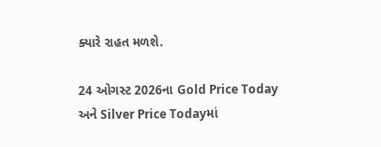ક્યારે રાહત મળશે.

24 ઓગસ્ટ 2026ના Gold Price Today અને Silver Price Todayમાં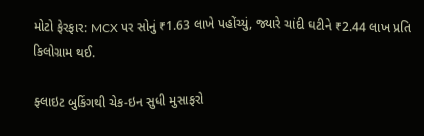મોટો ફેરફાર: MCX પર સોનું ₹1.63 લાખે પહોંચ્યું, જ્યારે ચાંદી ઘટીને ₹2.44 લાખ પ્રતિ કિલોગ્રામ થઈ.

ફ્લાઇટ બુકિંગથી ચેક-ઇન સુધી મુસાફરો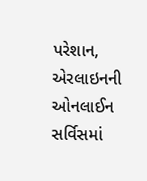પરેશાન, એરલાઇનની ઓનલાઈન સર્વિસમાં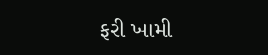ફરી ખામી